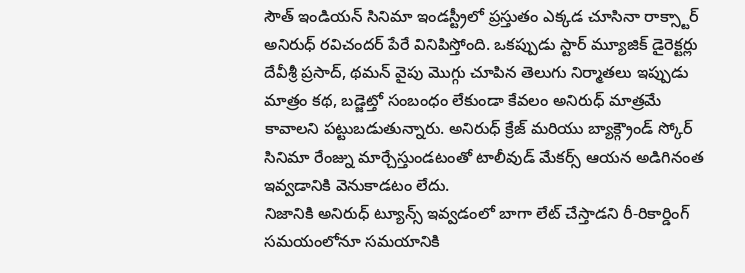సౌత్ ఇండియన్ సినిమా ఇండస్ట్రీలో ప్రస్తుతం ఎక్కడ చూసినా రాక్స్టార్ అనిరుధ్ రవిచందర్ పేరే వినిపిస్తోంది. ఒకప్పుడు స్టార్ మ్యూజిక్ డైరెక్టర్లు దేవీశ్రీ ప్రసాద్, థమన్ వైపు మొగ్గు చూపిన తెలుగు నిర్మాతలు ఇప్పుడు మాత్రం కథ, బడ్జెట్తో సంబంధం లేకుండా కేవలం అనిరుధ్ మాత్రమే కావాలని పట్టుబడుతున్నారు. అనిరుధ్ క్రేజ్ మరియు బ్యాక్గ్రౌండ్ స్కోర్ సినిమా రేంజ్ను మార్చేస్తుండటంతో టాలీవుడ్ మేకర్స్ ఆయన అడిగినంత ఇవ్వడానికి వెనుకాడటం లేదు.
నిజానికి అనిరుధ్ ట్యూన్స్ ఇవ్వడంలో బాగా లేట్ చేస్తాడని రీ-రికార్డింగ్ సమయంలోనూ సమయానికి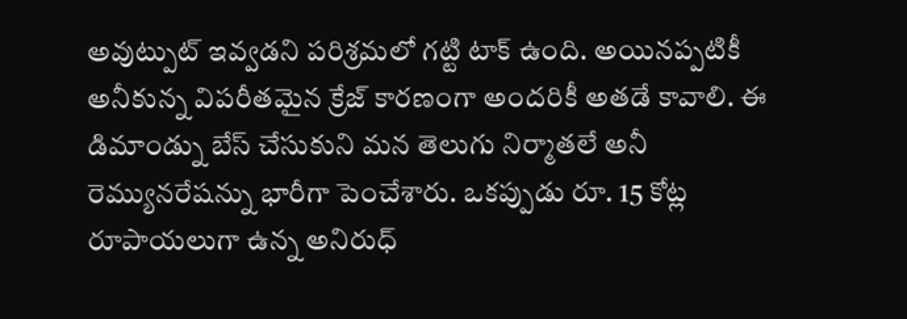అవుట్పుట్ ఇవ్వడని పరిశ్రమలో గట్టి టాక్ ఉంది. అయినప్పటికీ అనీకున్న విపరీతమైన క్రేజ్ కారణంగా అందరికీ అతడే కావాలి. ఈ డిమాండ్ను బేస్ చేసుకుని మన తెలుగు నిర్మాతలే అనీ రెమ్యునరేషన్ను భారీగా పెంచేశారు. ఒకప్పుడు రూ. 15 కోట్ల రూపాయలుగా ఉన్న అనిరుధ్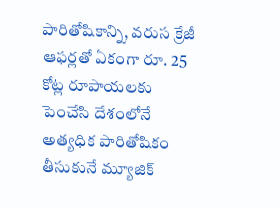పారితోషికాన్ని, వరుస క్రేజీ ఆఫర్లతో ఏకంగా రూ. 25 కోట్ల రూపాయలకు పెంచేసి దేశంలోనే అత్యధిక పారితోషికం తీసుకునే మ్యూజిక్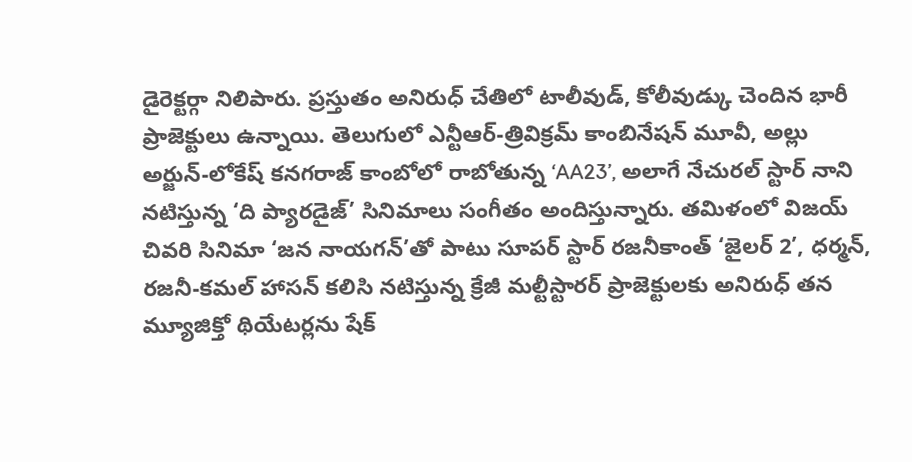డైరెక్టర్గా నిలిపారు. ప్రస్తుతం అనిరుధ్ చేతిలో టాలీవుడ్, కోలీవుడ్కు చెందిన భారీ ప్రాజెక్టులు ఉన్నాయి. తెలుగులో ఎన్టీఆర్-త్రివిక్రమ్ కాంబినేషన్ మూవీ, అల్లు అర్జున్-లోకేష్ కనగరాజ్ కాంబోలో రాబోతున్న ‘AA23’, అలాగే నేచురల్ స్టార్ నాని నటిస్తున్న ‘ది ప్యారడైజ్’ సినిమాలు సంగీతం అందిస్తున్నారు. తమిళంలో విజయ్ చివరి సినిమా ‘జన నాయగన్’తో పాటు సూపర్ స్టార్ రజనీకాంత్ ‘జైలర్ 2’, ధర్మన్, రజనీ-కమల్ హాసన్ కలిసి నటిస్తున్న క్రేజీ మల్టీస్టారర్ ప్రాజెక్టులకు అనిరుధ్ తన మ్యూజిక్తో థియేటర్లను షేక్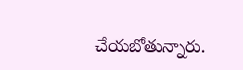చేయబోతున్నారు.